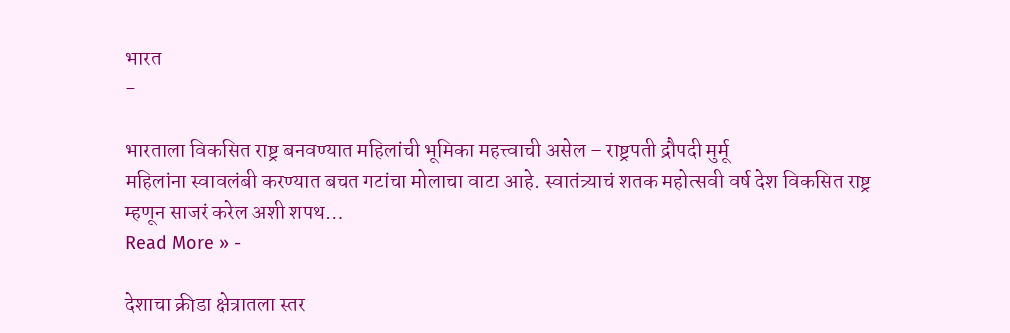भारत
-

भारताला विकसित राष्ट्र बनवण्यात महिलांची भूमिका महत्त्वाची असेल – राष्ट्रपती द्रौपदी मुर्मू
महिलांना स्वावलंबी करण्यात बचत गटांचा मोलाचा वाटा आहे. स्वातंत्र्याचं शतक महोत्सवी वर्ष देश विकसित राष्ट्र म्हणून साजरं करेल अशी शपथ…
Read More » -

देशाचा क्रीडा क्षेत्रातला स्तर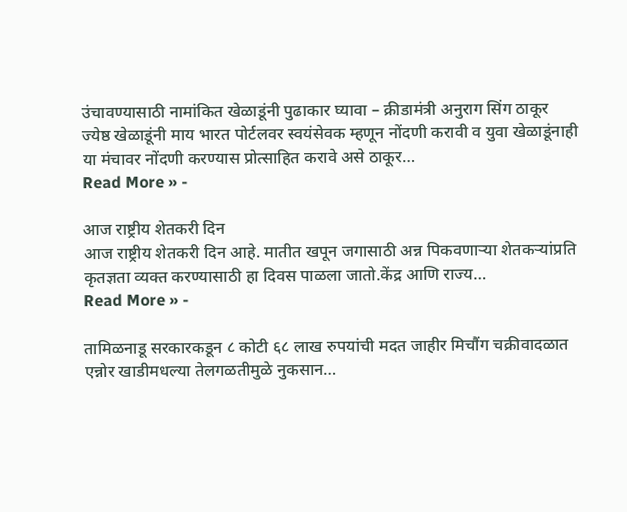उंचावण्यासाठी नामांकित खेळाडूंनी पुढाकार घ्यावा – क्रीडामंत्री अनुराग सिंग ठाकूर
ज्येष्ठ खेळाडूंनी माय भारत पोर्टलवर स्वयंसेवक म्हणून नोंदणी करावी व युवा खेळाडूंनाही या मंचावर नोंदणी करण्यास प्रोत्साहित करावे असे ठाकूर…
Read More » -

आज राष्ट्रीय शेतकरी दिन
आज राष्ट्रीय शेतकरी दिन आहे. मातीत खपून जगासाठी अन्न पिकवणाऱ्या शेतकऱ्यांप्रति कृतज्ञता व्यक्त करण्यासाठी हा दिवस पाळला जातो.केंद्र आणि राज्य…
Read More » -

तामिळनाडू सरकारकडून ८ कोटी ६८ लाख रुपयांची मदत जाहीर मिचौंग चक्रीवादळात एन्नोर खाडीमधल्या तेलगळतीमुळे नुकसान…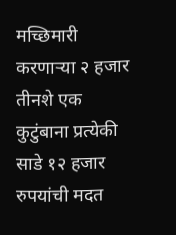मच्छिमारी करणाऱ्या २ हजार तीनशे एक कुटुंबाना प्रत्येकी साडे १२ हजार रुपयांची मदत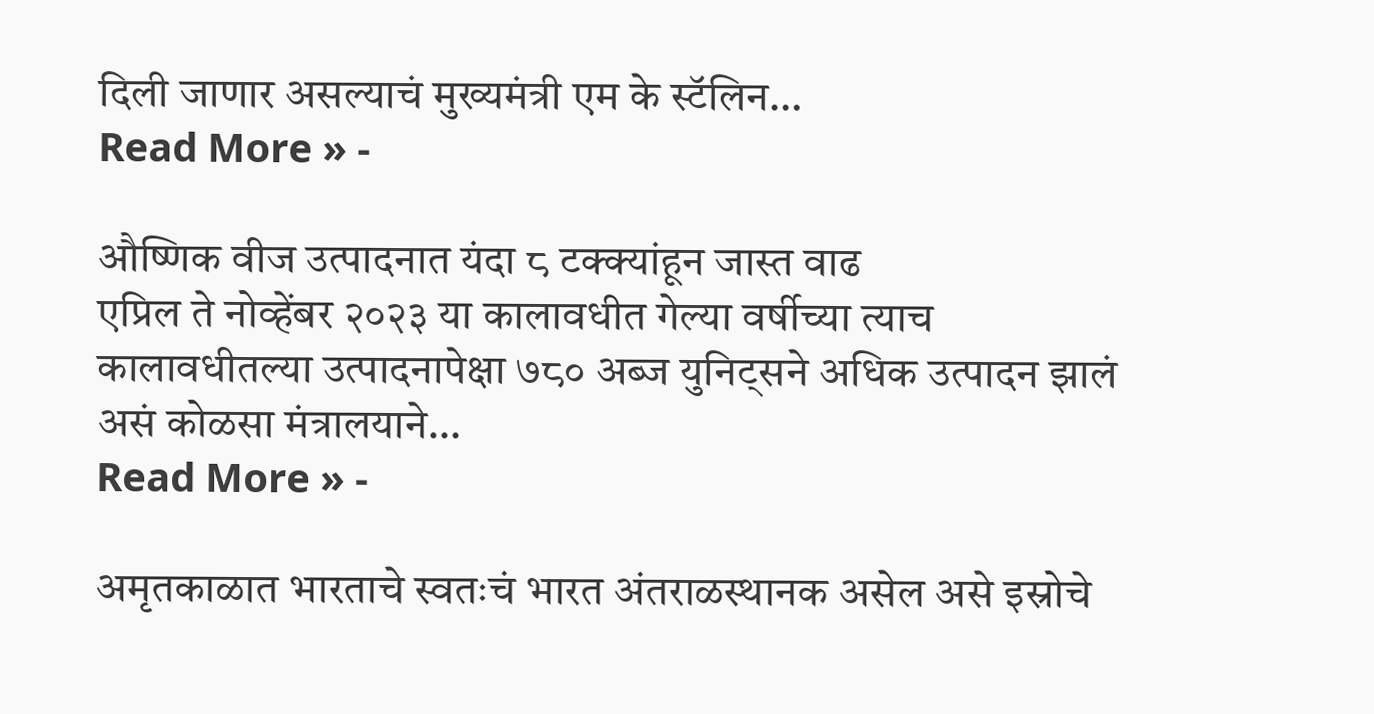दिली जाणार असल्याचं मुख्यमंत्री एम के स्टॅलिन…
Read More » -

औष्णिक वीज उत्पादनात यंदा ८ टक्क्यांहून जास्त वाढ
एप्रिल ते नोव्हेंबर २०२३ या कालावधीत गेल्या वर्षीच्या त्याच कालावधीतल्या उत्पादनापेक्षा ७८० अब्ज युनिट्सने अधिक उत्पादन झालं असं कोळसा मंत्रालयाने…
Read More » -

अमृतकाळात भारताचे स्वतःचं भारत अंतराळस्थानक असेल असे इस्रोचे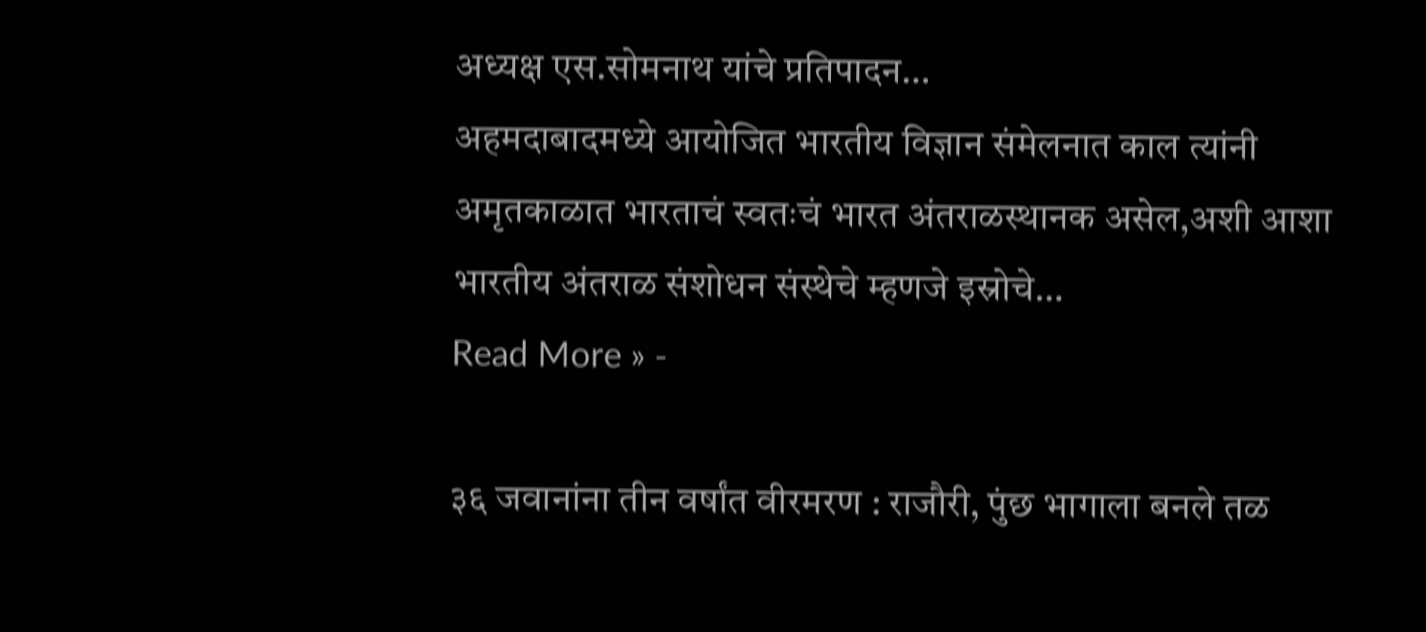अध्यक्ष एस.सोमनाथ यांचे प्रतिपादन…
अहमदाबादमध्ये आयोजित भारतीय विज्ञान संमेलनात काल त्यांनी अमृतकाळात भारताचं स्वतःचं भारत अंतराळस्थानक असेल,अशी आशा भारतीय अंतराळ संशोधन संस्थेचे म्हणजे इस्रोचे…
Read More » -

३६ जवानांना तीन वर्षांत वीरमरण : राजौरी, पुंछ भागाला बनले तळ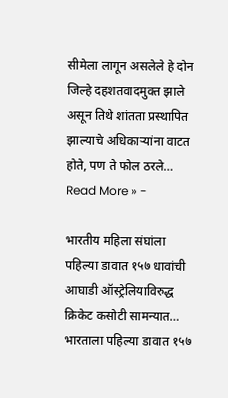सीमेला लागून असलेले हे दोन जिल्हे दहशतवादमुक्त झाले असून तिथे शांतता प्रस्थापित झाल्याचे अधिकाऱ्यांना वाटत होते, पण ते फोल ठरले…
Read More » -

भारतीय महिला संघांला पहिल्या डावात १५७ धावांची आघाडी ऑस्ट्रेलियाविरुद्ध क्रिकेट कसोटी सामन्यात…
भारताला पहिल्या डावात १५७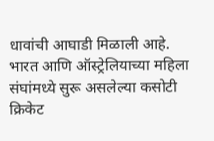धावांची आघाडी मिळाली आहे. भारत आणि ऑस्ट्रेलियाच्या महिला संघांमध्ये सुरू असलेल्या कसोटी क्रिकेट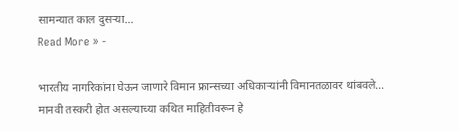सामन्यात काल दुसऱ्या…
Read More » -

भारतीय नागरिकांना घेऊन जाणारे विमान फ्रान्सच्या अधिकाऱ्यांनी विमानतळावर थांबवले…
मानवी तस्करी होत असल्याच्या कथित माहितीवरून हे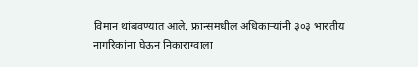विमान थांबवण्यात आले. फ्रान्समधील अधिकाऱ्यांनी ३०३ भारतीय नागरिकांना घेऊन निकाराग्वाला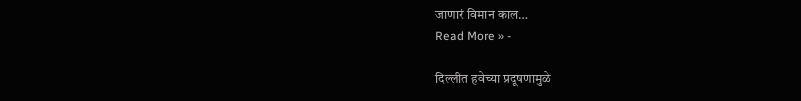जाणारं विमान काल…
Read More » -

दिल्लीत हवेच्या प्रदूषणामुळे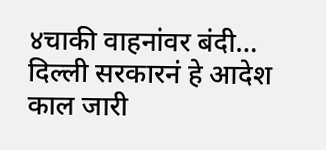४चाकी वाहनांवर बंदी…
दिल्ली सरकारनं हे आदेश काल जारी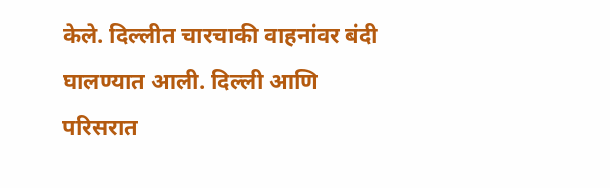केले. दिल्लीत चारचाकी वाहनांवर बंदी घालण्यात आली. दिल्ली आणि परिसरात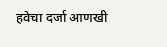हवेचा दर्जा आणखी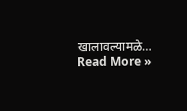खालावल्यामळे…
Read More »